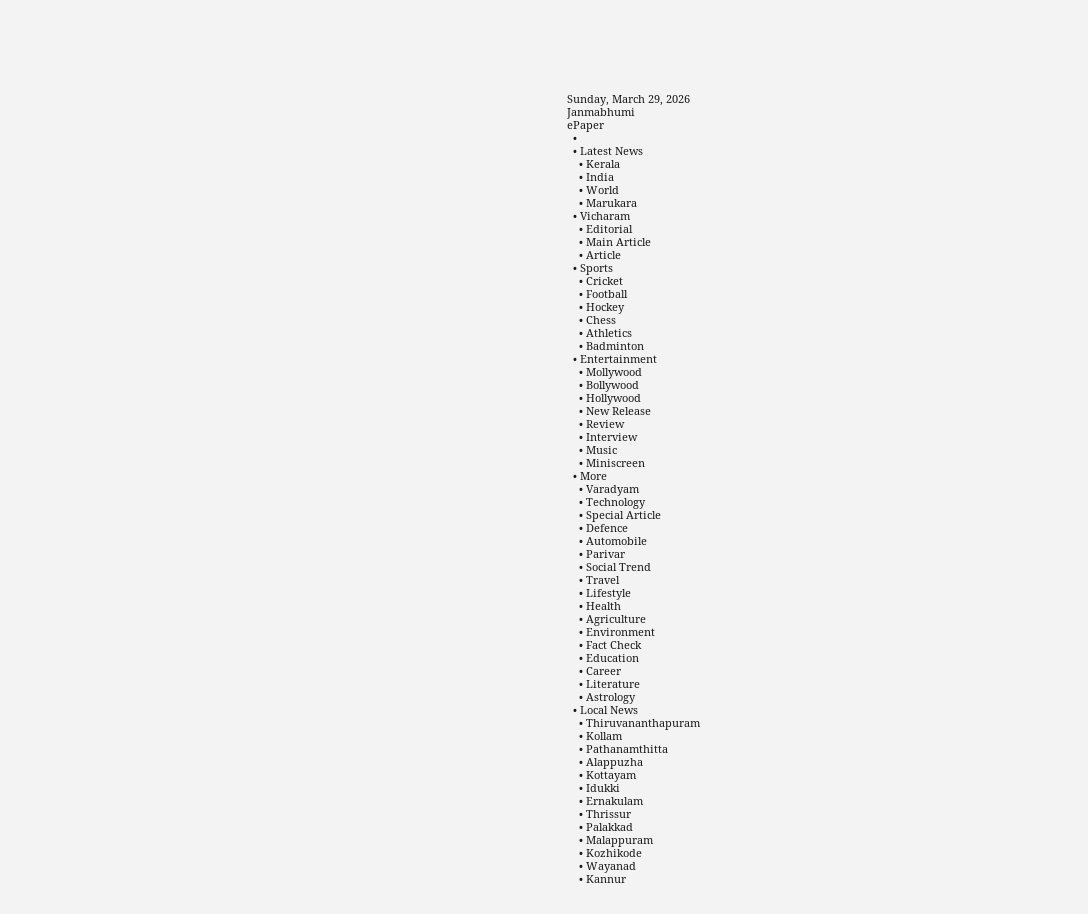Sunday, March 29, 2026
Janmabhumi
ePaper
  •
  • Latest News
    • Kerala
    • India
    • World
    • Marukara
  • Vicharam
    • Editorial
    • Main Article
    • Article
  • Sports
    • Cricket
    • Football
    • Hockey
    • Chess
    • Athletics
    • Badminton
  • Entertainment
    • Mollywood
    • Bollywood
    • Hollywood
    • New Release
    • Review
    • Interview
    • Music
    • Miniscreen
  • More
    • Varadyam
    • Technology
    • Special Article
    • Defence
    • Automobile
    • Parivar
    • Social Trend
    • Travel
    • Lifestyle
    • Health
    • Agriculture
    • Environment
    • Fact Check
    • Education
    • Career
    • Literature
    • Astrology
  • Local News
    • Thiruvananthapuram
    • Kollam
    • Pathanamthitta
    • Alappuzha
    • Kottayam
    • Idukki
    • Ernakulam
    • Thrissur
    • Palakkad
    • Malappuram
    • Kozhikode
    • Wayanad
    • Kannur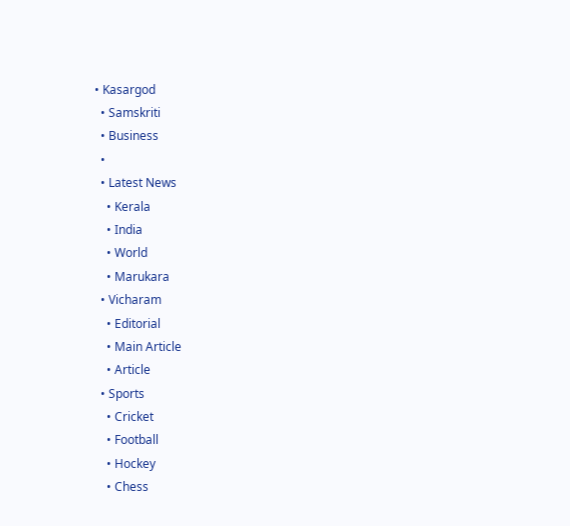• Kasargod
  • Samskriti
  • Business
  •
  • Latest News
    • Kerala
    • India
    • World
    • Marukara
  • Vicharam
    • Editorial
    • Main Article
    • Article
  • Sports
    • Cricket
    • Football
    • Hockey
    • Chess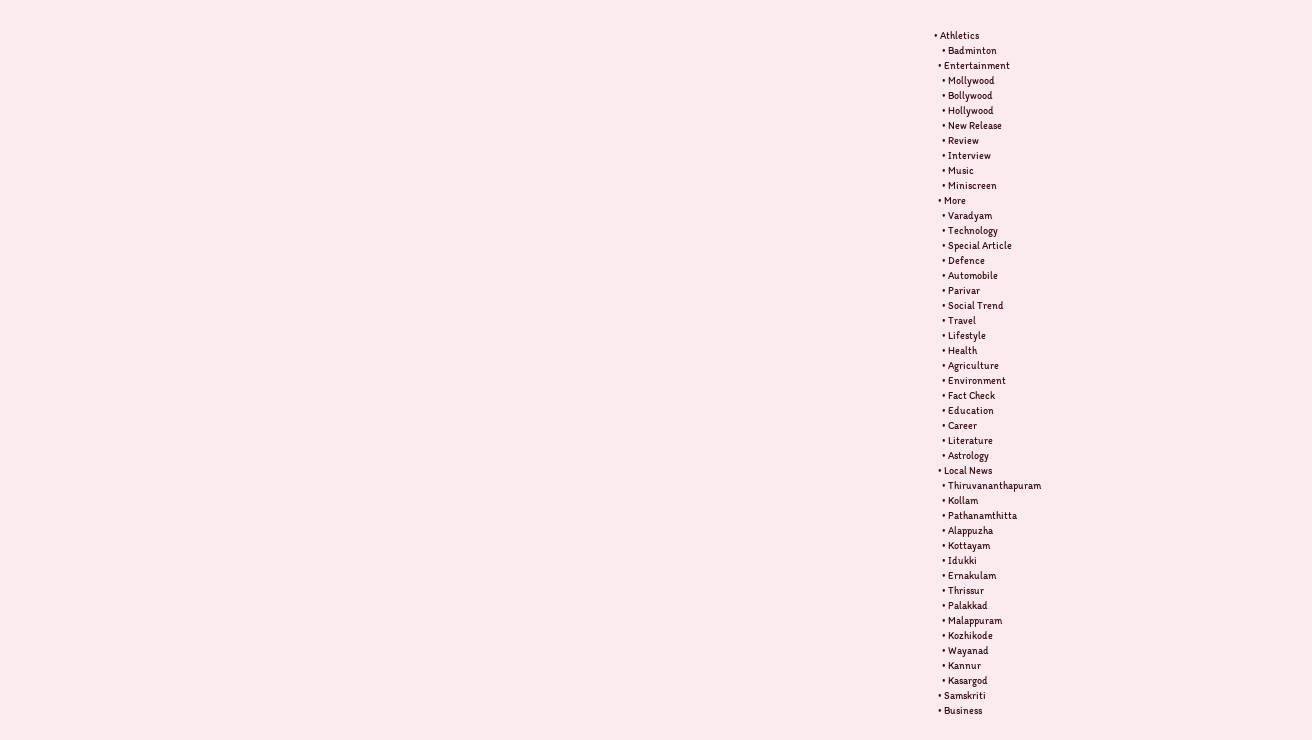• Athletics
    • Badminton
  • Entertainment
    • Mollywood
    • Bollywood
    • Hollywood
    • New Release
    • Review
    • Interview
    • Music
    • Miniscreen
  • More
    • Varadyam
    • Technology
    • Special Article
    • Defence
    • Automobile
    • Parivar
    • Social Trend
    • Travel
    • Lifestyle
    • Health
    • Agriculture
    • Environment
    • Fact Check
    • Education
    • Career
    • Literature
    • Astrology
  • Local News
    • Thiruvananthapuram
    • Kollam
    • Pathanamthitta
    • Alappuzha
    • Kottayam
    • Idukki
    • Ernakulam
    • Thrissur
    • Palakkad
    • Malappuram
    • Kozhikode
    • Wayanad
    • Kannur
    • Kasargod
  • Samskriti
  • Business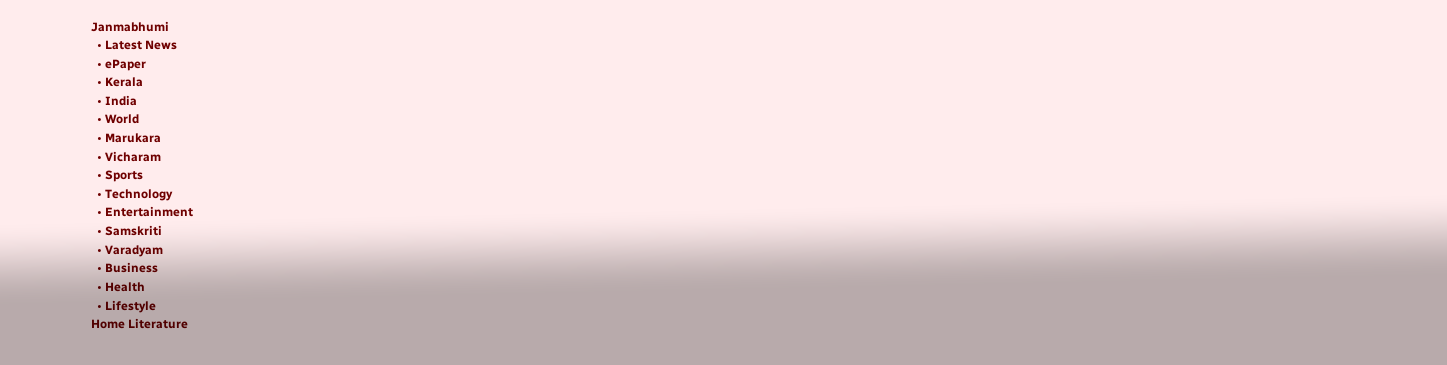Janmabhumi
  • Latest News
  • ePaper
  • Kerala
  • India
  • World
  • Marukara
  • Vicharam
  • Sports
  • Technology
  • Entertainment
  • Samskriti
  • Varadyam
  • Business
  • Health
  • Lifestyle
Home Literature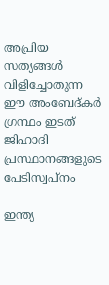അപ്രിയ സത്യങ്ങള്‍ വിളിച്ചോതുന്ന ഈ അംബേദ്കര്‍ ഗ്രന്ഥം ഇടത് ജിഹാദി പ്രസ്ഥാനങ്ങളുടെ പേടിസ്വപ്നം

ഇന്ത്യ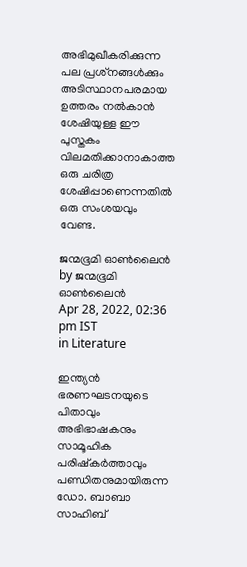അഭിമുഖീകരിക്കുന്ന പല പ്രശ്‌നങ്ങള്‍ക്കും അടിസ്ഥാനപരമായ ഉത്തരം നല്‍കാന്‍ ശേഷിയുള്ള ഈ പുസ്തകം വിലമതിക്കാനാകാത്ത ഒരു ചരിത്ര ശേഷിപ്പാണെന്നതില്‍ ഒരു സംശയവും വേണ്ട.

ജന്മഭൂമി ഓണ്‍ലൈന്‍ by ജന്മഭൂമി ഓണ്‍ലൈന്‍
Apr 28, 2022, 02:36 pm IST
in Literature

ഇന്ത്യന്‍ ഭരണഘടനയുടെ പിതാവും അഭിഭാഷകനും സാമൂഹിക പരിഷ്‌കര്‍ത്താവും പണ്ഡിതനുമായിരുന്ന ഡോ. ബാബാ സാഹിബ്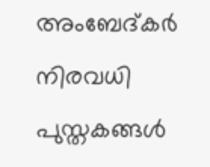അംബേദ്കര്‍ നിരവധി പുസ്തകങ്ങള്‍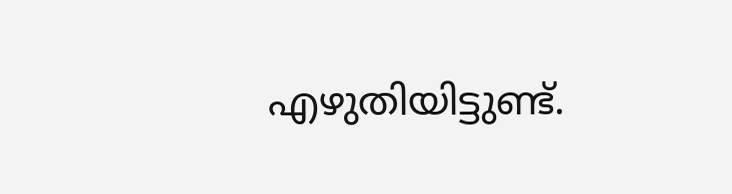എഴുതിയിട്ടുണ്ട്.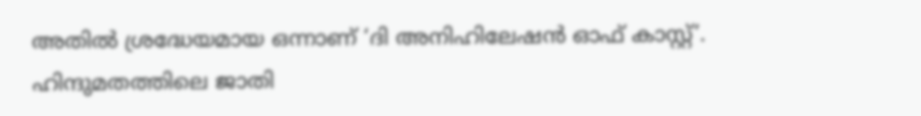അതില്‍ ശ്രദ്ധേയമായ ഒന്നാണ് ‘ദി അനിഹിലേഷന്‍ ഓഫ് കാസ്റ്റ്’. ഹിന്ദുമതത്തിലെ ജാതി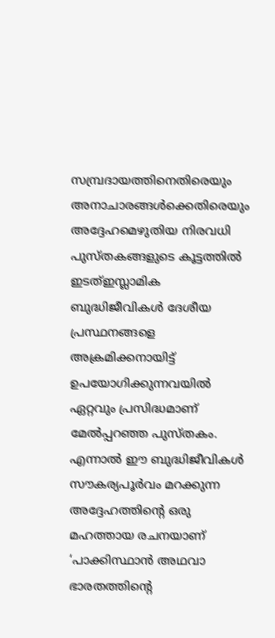സമ്പ്രദായത്തിനെതിരെയും അനാചാരങ്ങള്‍ക്കെതിരെയും അദ്ദേഹമെഴുതിയ നിരവധി പുസ്തകങ്ങളുടെ കൂട്ടത്തില്‍ ഇടത്ഇസ്ലാമിക ബുദ്ധിജീവികള്‍ ദേശീയ പ്രസ്ഥനങ്ങളെ അക്രമിക്കനായിട്ട് ഉപയോഗിക്കുന്നവയില്‍ ഏറ്റവും പ്രസിദ്ധമാണ് മേല്‍പ്പറഞ്ഞ പുസ്തകം. എന്നാല്‍ ഈ ബുദ്ധിജീവികള്‍ സൗകര്യപൂര്‍വം മറക്കുന്ന അദ്ദേഹത്തിന്റെ ഒരു മഹത്തായ രചനയാണ് ‘പാക്കിസ്ഥാന്‍ അഥവാ ഭാരതത്തിന്റെ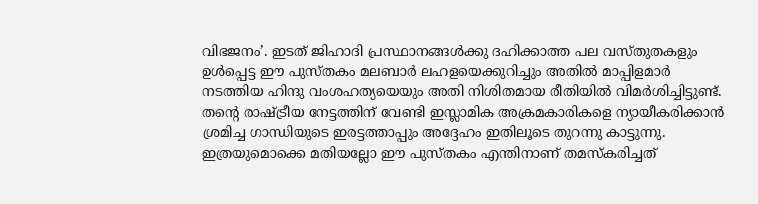വിഭജനം’. ഇടത് ജിഹാദി പ്രസ്ഥാനങ്ങള്‍ക്കു ദഹിക്കാത്ത പല വസ്തുതകളും ഉള്‍പ്പെട്ട ഈ പുസ്തകം മലബാര്‍ ലഹളയെക്കുറിച്ചും അതില്‍ മാപ്പിളമാര്‍ നടത്തിയ ഹിന്ദു വംശഹത്യയെയും അതി നിശിതമായ രീതിയില്‍ വിമര്‍ശിച്ചിട്ടുണ്ട്. തന്റെ രാഷ്‌ട്രീയ നേട്ടത്തിന് വേണ്ടി ഇസ്ലാമിക അക്രമകാരികളെ ന്യായീകരിക്കാന്‍ ശ്രമിച്ച ഗാന്ധിയുടെ ഇരട്ടത്താപ്പും അദ്ദേഹം ഇതിലൂടെ തുറന്നു കാട്ടുന്നു. ഇത്രയുമൊക്കെ മതിയല്ലോ ഈ പുസ്തകം എന്തിനാണ് തമസ്‌കരിച്ചത്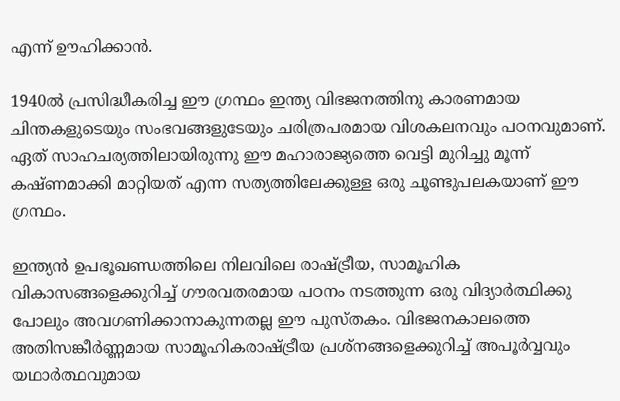എന്ന് ഊഹിക്കാന്‍.

1940ല്‍ പ്രസിദ്ധീകരിച്ച ഈ ഗ്രന്ഥം ഇന്ത്യ വിഭജനത്തിനു കാരണമായ ചിന്തകളുടെയും സംഭവങ്ങളുടേയും ചരിത്രപരമായ വിശകലനവും പഠനവുമാണ്. ഏത് സാഹചര്യത്തിലായിരുന്നു ഈ മഹാരാജ്യത്തെ വെട്ടി മുറിച്ചു മൂന്ന് കഷ്ണമാക്കി മാറ്റിയത് എന്ന സത്യത്തിലേക്കുള്ള ഒരു ചൂണ്ടുപലകയാണ് ഈ ഗ്രന്ഥം.

ഇന്ത്യന്‍ ഉപഭൂഖണ്ഡത്തിലെ നിലവിലെ രാഷ്‌ട്രീയ, സാമൂഹിക വികാസങ്ങളെക്കുറിച്ച് ഗൗരവതരമായ പഠനം നടത്തുന്ന ഒരു വിദ്യാര്‍ത്ഥിക്കു പോലും അവഗണിക്കാനാകുന്നതല്ല ഈ പുസ്തകം. വിഭജനകാലത്തെ അതിസങ്കീര്‍ണ്ണമായ സാമൂഹികരാഷ്‌ട്രീയ പ്രശ്‌നങ്ങളെക്കുറിച്ച് അപൂര്‍വ്വവും യഥാര്‍ത്ഥവുമായ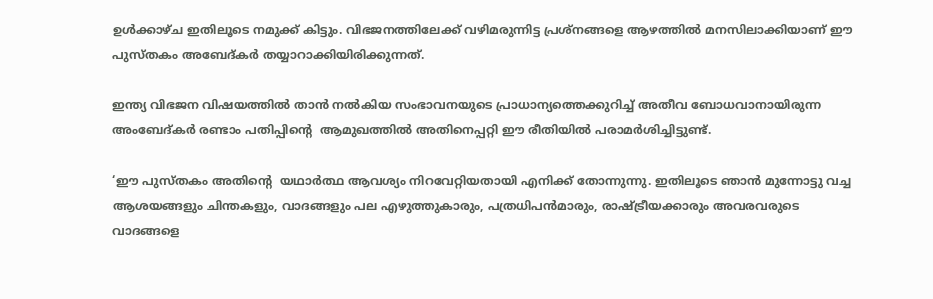ഉള്‍ക്കാഴ്ച ഇതിലൂടെ നമുക്ക് കിട്ടും. വിഭജനത്തിലേക്ക് വഴിമരുന്നിട്ട പ്രശ്‌നങ്ങളെ ആഴത്തില്‍ മനസിലാക്കിയാണ് ഈ പുസ്തകം അബേദ്കര്‍ തയ്യാറാക്കിയിരിക്കുന്നത്.

ഇന്ത്യ വിഭജന വിഷയത്തില്‍ താന്‍ നല്‍കിയ സംഭാവനയുടെ പ്രാധാന്യത്തെക്കുറിച്ച് അതീവ ബോധവാനായിരുന്ന അംബേദ്കര്‍ രണ്ടാം പതിപ്പിന്റെ  ആമുഖത്തില്‍ അതിനെപ്പറ്റി ഈ രീതിയില്‍ പരാമര്‍ശിച്ചിട്ടുണ്ട്.

‘ഈ പുസ്തകം അതിന്റെ  യഥാര്‍ത്ഥ ആവശ്യം നിറവേറ്റിയതായി എനിക്ക് തോന്നുന്നു. ഇതിലൂടെ ഞാന്‍ മുന്നോട്ടു വച്ച ആശയങ്ങളും ചിന്തകളും, വാദങ്ങളും പല എഴുത്തുകാരും, പത്രധിപന്‍മാരും, രാഷ്‌ട്രീയക്കാരും അവരവരുടെ വാദങ്ങളെ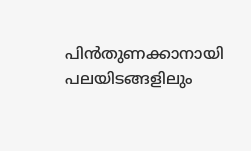പിന്‍തുണക്കാനായി പലയിടങ്ങളിലും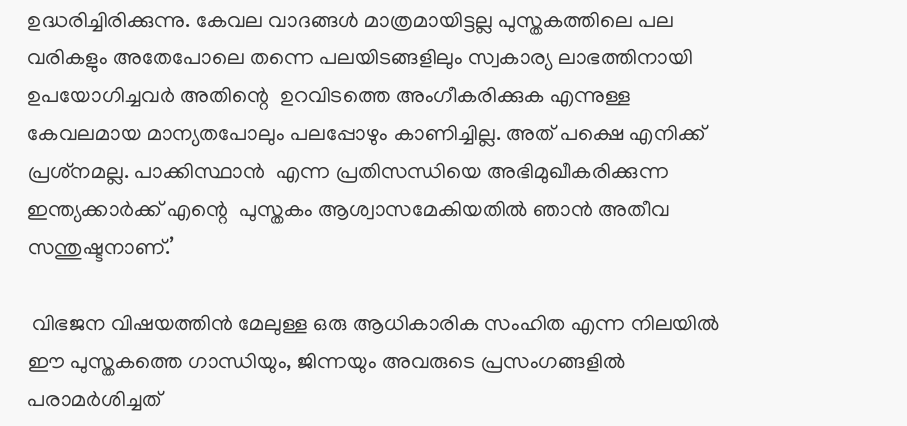ഉദ്ധരിച്ചിരിക്കുന്നു. കേവല വാദങ്ങള്‍ മാത്രമായിട്ടല്ല പുസ്തകത്തിലെ പല വരികളും അതേപോലെ തന്നെ പലയിടങ്ങളിലും സ്വകാര്യ ലാഭത്തിനായി ഉപയോഗിച്ചവര്‍ അതിന്റെ  ഉറവിടത്തെ അംഗീകരിക്കുക എന്നുള്ള കേവലമായ മാന്യതപോലും പലപ്പോഴും കാണിച്ചില്ല. അത് പക്ഷെ എനിക്ക് പ്രശ്‌നമല്ല. പാക്കിസ്ഥാന്‍  എന്ന പ്രതിസന്ധിയെ അഭിമുഖീകരിക്കുന്ന ഇന്ത്യക്കാര്‍ക്ക് എന്റെ  പുസ്തകം ആശ്വാസമേകിയതില്‍ ഞാന്‍ അതീവ സന്തുഷ്ടനാണ്.’

 വിഭജന വിഷയത്തിന്‍ മേലുള്ള ഒരു ആധികാരിക സംഹിത എന്ന നിലയില്‍ ഈ പുസ്തകത്തെ ഗാന്ധിയും, ജിന്നയും അവരുടെ പ്രസംഗങ്ങളില്‍ പരാമര്‍ശിച്ചത്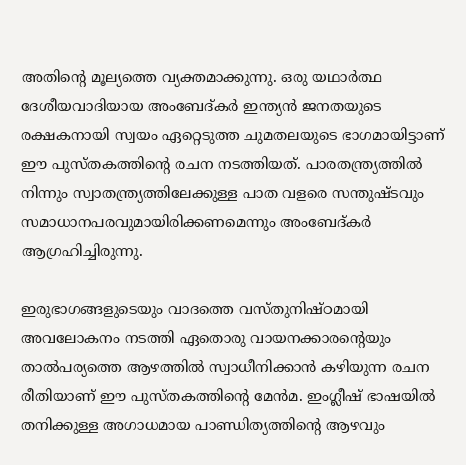അതിന്റെ മൂല്യത്തെ വ്യക്തമാക്കുന്നു. ഒരു യഥാര്‍ത്ഥ ദേശീയവാദിയായ അംബേദ്കര്‍ ഇന്ത്യന്‍ ജനതയുടെ രക്ഷകനായി സ്വയം ഏറ്റെടുത്ത ചുമതലയുടെ ഭാഗമായിട്ടാണ് ഈ പുസ്തകത്തിന്റെ രചന നടത്തിയത്. പാരതന്ത്ര്യത്തില്‍ നിന്നും സ്വാതന്ത്ര്യത്തിലേക്കുള്ള പാത വളരെ സന്തുഷ്ടവും സമാധാനപരവുമായിരിക്കണമെന്നും അംബേദ്കര്‍ ആഗ്രഹിച്ചിരുന്നു.

ഇരുഭാഗങ്ങളുടെയും വാദത്തെ വസ്തുനിഷ്ഠമായി അവലോകനം നടത്തി ഏതൊരു വായനക്കാരന്റെയും താല്‍പര്യത്തെ ആഴത്തില്‍ സ്വാധീനിക്കാന്‍ കഴിയുന്ന രചന രീതിയാണ് ഈ പുസ്തകത്തിന്റെ മേന്‍മ. ഇംഗ്ലീഷ് ഭാഷയില്‍ തനിക്കുള്ള അഗാധമായ പാണ്ഡിത്യത്തിന്റെ ആഴവും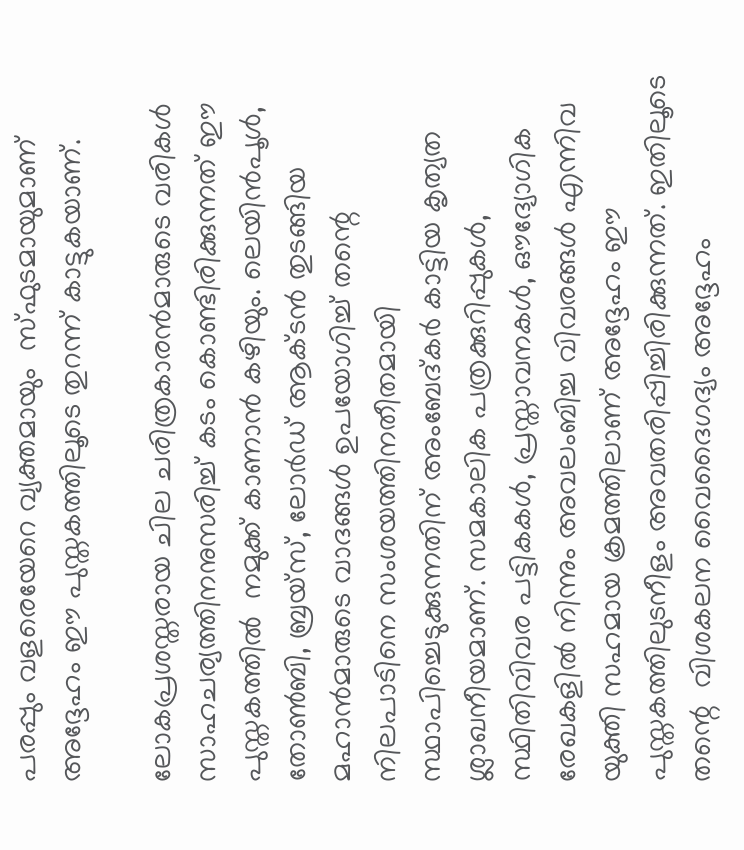പരപ്പും വളരെയേറെ വ്യക്തമായും  സ്ഫുടമായുമാണ് അദ്ദേഹം ഈ പുസ്തകത്തിലൂടെ തുറന്ന് കാട്ടുകയാണ്.

ലോകപ്രശസ്തരായ ചില ചരിത്രകാരന്‍മാരുടെ വരികള്‍ സാഹചര്യത്തിനനുസരിച്ച് കടം കൊണ്ടിരിക്കുന്നത് ഈ പുസ്തകത്തില്‍  നമുക്ക് കാണാന്‍ കഴിയും. ലെയിന്‍പൂള്‍, തോണ്‍ബി, ബ്രയ്‌സ്, ലോര്‍ഡ് ആക്ടന്‍ തുടങ്ങിയ മഹാന്‍മാരുടെ വാദങ്ങള്‍ ഉപയോഗിച്ച് തന്റെ  നിലപാടിനെ സംശയത്തിനതീതമായി സ്ഥാപിച്ചെടുക്കുന്നതിന് അംബേദ്കര്‍ കാട്ടിയ കൃത്യത ശ്ലാഖനീയമാണ്. സമകാലിക പത്രക്കുറിപ്പുകള്‍, സ്ഥിതിവിവര പട്ടികകള്‍, പ്രസ്താവനകള്‍, ഔദ്യോഗിക രേഖകളില്‍ നിന്നും അവലംബിച്ച വിവരങ്ങള്‍ എന്നിവ യുക്തി സഹമായ ക്രമത്തിലാണ് അദ്ദേഹം ഈ പുസ്തകത്തിലുടനീളം അവതരിപ്പിച്ചിരിക്കുന്നത്. ഇതിലൂടെ തന്റെ  വിശകലന വൈദൈഗദ്യം അദ്ദേഹം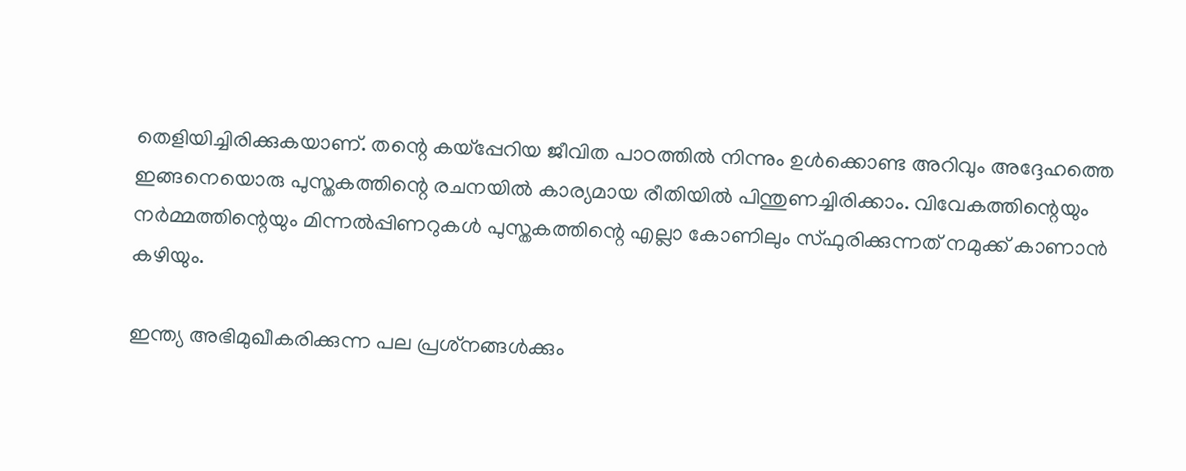തെളിയിച്ചിരിക്കുകയാണ്. തന്റെ കയ്‌പ്പേറിയ ജീവിത പാഠത്തില്‍ നിന്നും ഉള്‍ക്കൊണ്ട അറിവും അദ്ദേഹത്തെ ഇങ്ങനെയൊരു പുസ്തകത്തിന്റെ രചനയില്‍ കാര്യമായ രീതിയില്‍ പിന്തുണച്ചിരിക്കാം. വിവേകത്തിന്റെയും നര്‍മ്മത്തിന്റെയും മിന്നല്‍പ്പിണറുകള്‍ പുസ്തകത്തിന്റെ എല്ലാ കോണിലും സ്ഫുരിക്കുന്നത് നമുക്ക് കാണാന്‍ കഴിയും.

ഇന്ത്യ അഭിമുഖീകരിക്കുന്ന പല പ്രശ്‌നങ്ങള്‍ക്കും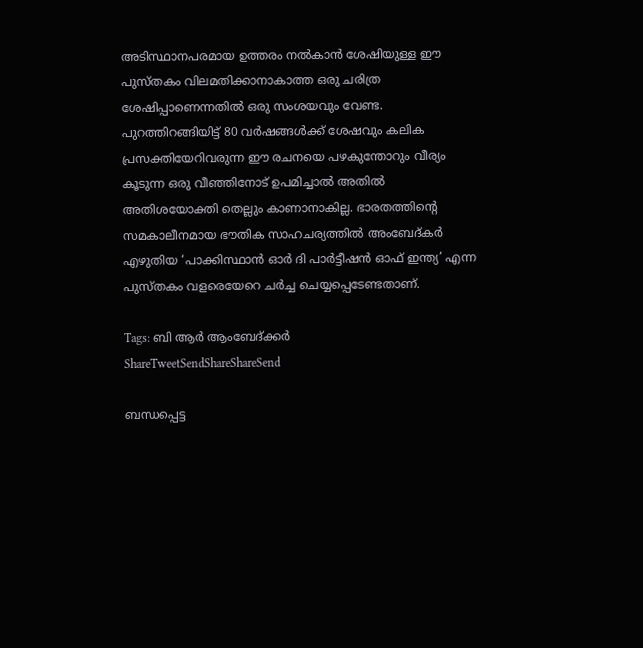അടിസ്ഥാനപരമായ ഉത്തരം നല്‍കാന്‍ ശേഷിയുള്ള ഈ പുസ്തകം വിലമതിക്കാനാകാത്ത ഒരു ചരിത്ര ശേഷിപ്പാണെന്നതില്‍ ഒരു സംശയവും വേണ്ട. പുറത്തിറങ്ങിയിട്ട് 80 വര്‍ഷങ്ങള്‍ക്ക് ശേഷവും കലിക പ്രസക്തിയേറിവരുന്ന ഈ രചനയെ പഴകുന്തോറും വീര്യം കൂടുന്ന ഒരു വീഞ്ഞിനോട് ഉപമിച്ചാല്‍ അതില്‍ അതിശയോക്തി തെല്ലും കാണാനാകില്ല. ഭാരതത്തിന്റെ സമകാലീനമായ ഭൗതിക സാഹചര്യത്തില്‍ അംബേദ്കര്‍ എഴുതിയ ‘പാക്കിസ്ഥാന്‍ ഓര്‍ ദി പാര്‍ട്ടീഷന്‍ ഓഫ് ഇന്ത്യ’ എന്ന പുസ്തകം വളരെയേറെ ചര്‍ച്ച ചെയ്യപ്പെടേണ്ടതാണ്.

Tags: ബി ആര്‍ ആംബേദ്ക്കര്‍
ShareTweetSendShareShareSend

ബന്ധപ്പെട്ട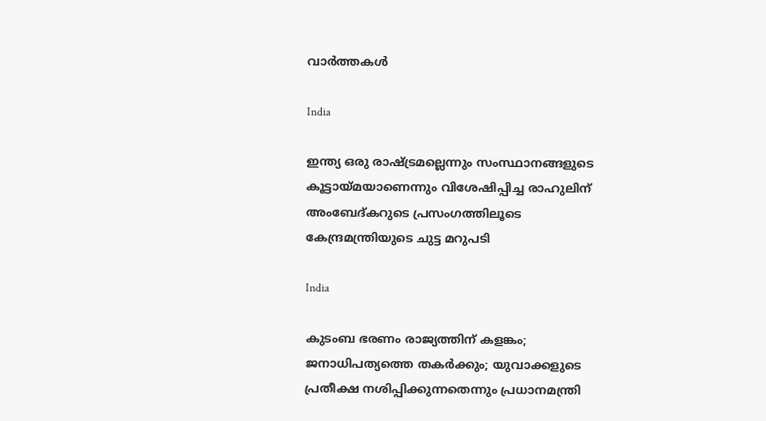വാര്‍ത്തകള്‍

India

ഇന്ത്യ ഒരു രാഷ്‌ട്രമല്ലെന്നും സംസ്ഥാനങ്ങളുടെ കൂട്ടായ്‌മയാണെന്നും വിശേഷിപ്പിച്ച രാഹുലിന് അംബേദ്കറുടെ പ്രസംഗത്തിലൂടെ കേന്ദ്രമന്ത്രിയുടെ ചുട്ട മറുപടി

India

കുടംബ ഭരണം രാജ്യത്തിന് കളങ്കം; ജനാധിപത്യത്തെ തകര്‍ക്കും; യുവാക്കളുടെ പ്രതീക്ഷ നശിപ്പിക്കുന്നതെന്നും പ്രധാനമന്ത്രി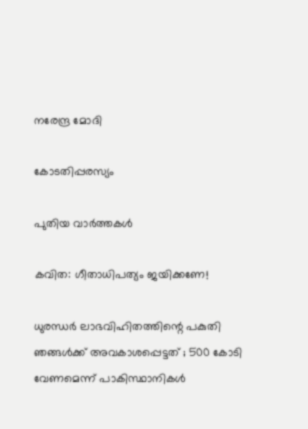നരേന്ദ്ര മോദി

കോടതിപ്പരസ്യം

പുതിയ വാര്‍ത്തകള്‍

കവിത: ഗീതാധിപത്യം ജയിക്കണേ!

ധുരന്ധർ ലാഭവിഹിതത്തിന്റെ പകുതി ഞങ്ങൾക്ക് അവകാശപ്പെട്ടത് ; 500 കോടി വേണമെന്ന് പാകിസ്ഥാനികൾ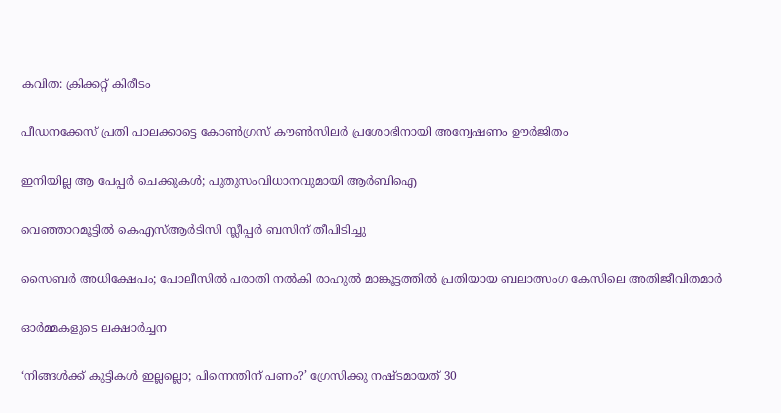കവിത: ക്രിക്കറ്റ് കിരീടം

പീഡനക്കേസ് പ്രതി പാലക്കാട്ടെ കോണ്‍ഗ്രസ് കൗണ്‍സിലര്‍ പ്രശോഭിനായി അന്വേഷണം ഊര്‍ജിതം

ഇനിയില്ല ആ പേപ്പര്‍ ചെക്കുകള്‍; പുതുസംവിധാനവുമായി ആര്‍ബിഐ

വെഞ്ഞാറമൂട്ടില്‍ കെഎസ്‌ആര്‍ടിസി സ്ലീപ്പര്‍ ബസിന് തീപിടിച്ചു

സൈബര്‍ അധിക്ഷേപം; പോലീസില്‍ പരാതി നല്‍കി രാഹുല്‍ മാങ്കൂട്ടത്തില്‍ പ്രതിയായ ബലാത്സംഗ കേസിലെ അതിജീവിതമാര്‍

ഓര്‍മ്മകളുടെ ലക്ഷാര്‍ച്ചന

‘നിങ്ങള്‍ക്ക് കുട്ടികള്‍ ഇല്ലല്ലൊ; പിന്നെന്തിന് പണം?’ ഗ്രേസിക്കു നഷ്ടമായത് 30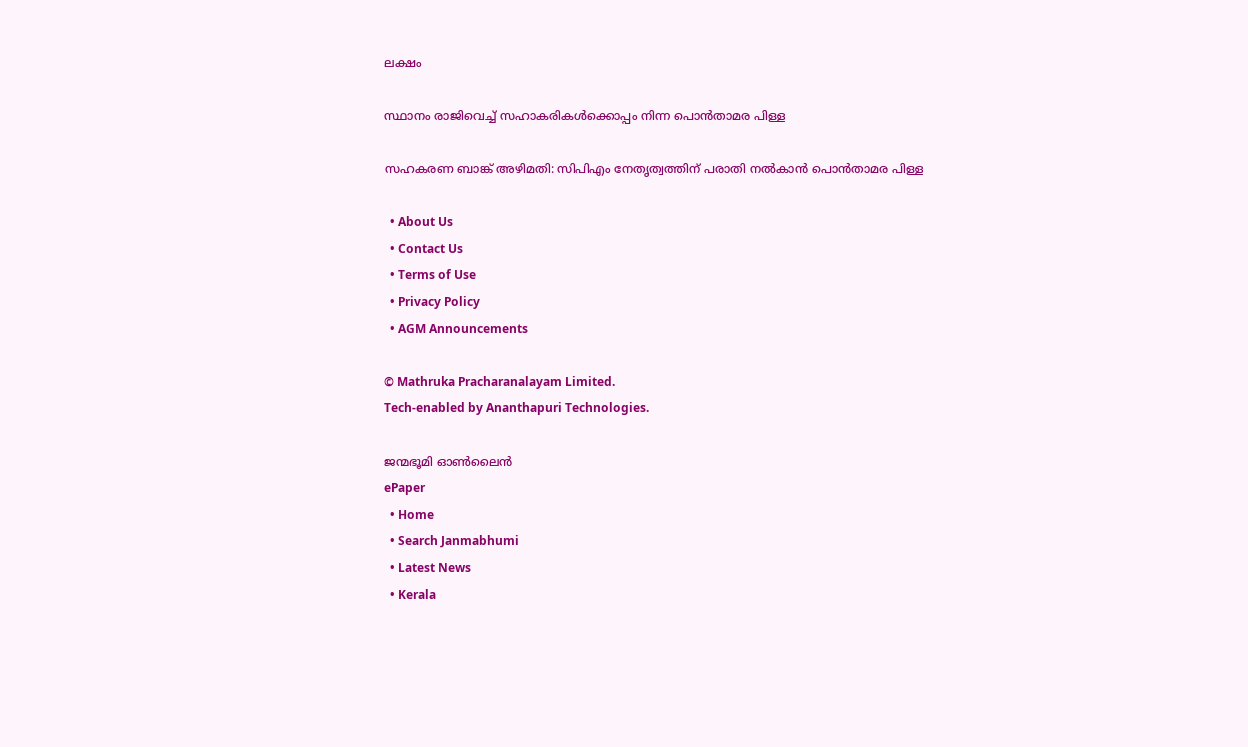ലക്ഷം

സ്ഥാനം രാജിവെച്ച് സഹാകരികള്‍ക്കൊപ്പം നിന്ന പൊന്‍താമര പിള്ള

സഹകരണ ബാങ്ക് അഴിമതി: സിപിഎം നേതൃത്വത്തിന് പരാതി നല്‍കാന്‍ പൊന്‍താമര പിള്ള

  • About Us
  • Contact Us
  • Terms of Use
  • Privacy Policy
  • AGM Announcements

© Mathruka Pracharanalayam Limited.
Tech-enabled by Ananthapuri Technologies.

ജന്മഭൂമി ഓണ്‍ലൈന്‍
ePaper
  • Home
  • Search Janmabhumi
  • Latest News
  • Kerala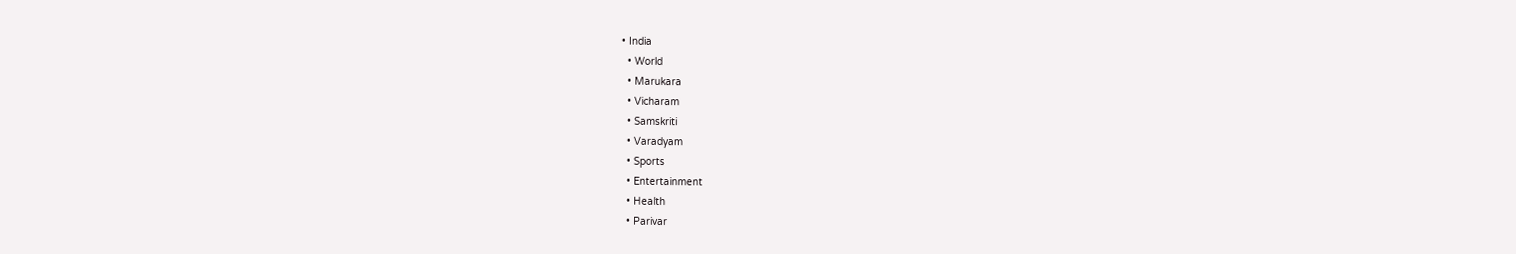• India
  • World
  • Marukara
  • Vicharam
  • Samskriti
  • Varadyam
  • Sports
  • Entertainment
  • Health
  • Parivar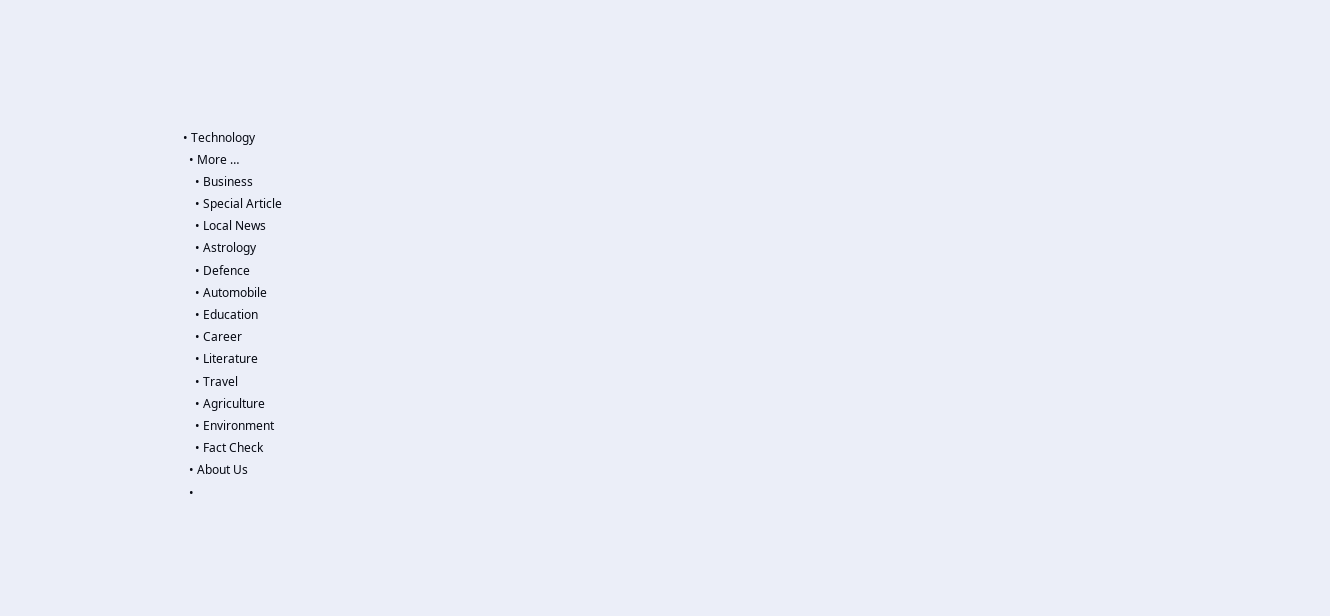• Technology
  • More …
    • Business
    • Special Article
    • Local News
    • Astrology
    • Defence
    • Automobile
    • Education
    • Career
    • Literature
    • Travel
    • Agriculture
    • Environment
    • Fact Check
  • About Us
  •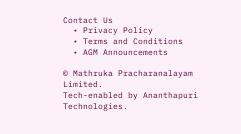Contact Us
  • Privacy Policy
  • Terms and Conditions
  • AGM Announcements

© Mathruka Pracharanalayam Limited.
Tech-enabled by Ananthapuri Technologies.